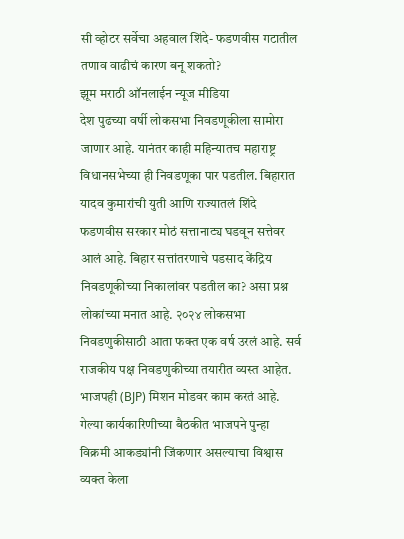सी व्होटर सर्वेचा अहवाल शिंदे- फडणवीस गटातील तणाव वाढीचं कारण बनू शकतो?
झूम मराठी ऑनलाईन न्यूज मीडिया
देश पुढच्या वर्षी लोकसभा निवडणूकीला सामोरा जाणार आहे. यानंतर काही महिन्यातच महाराष्ट्र विधानसभेच्या ही निवडणूका पार पडतील. बिहारात यादव कुमारांची युती आणि राज्यातलं शिंदे फडणवीस सरकार मोठं सत्तानाट्य घडवून सत्तेवर आलं आहे. बिहार सत्तांतरणाचे पडसाद केंद्रिय निवडणूकीच्या निकालांवर पडतील का? असा प्रश्न लोकांच्या मनात आहे. २०२४ लोकसभा निवडणुकीसाठी आता फक्त एक वर्ष उरलं आहे. सर्व राजकीय पक्ष निवडणुकीच्या तयारीत व्यस्त आहेत. भाजपही (BJP) मिशन मोडवर काम करतं आहे. गेल्या कार्यकारिणीच्या बैठकीत भाजपने पुन्हा विक्रमी आकड्यांनी जिंकणार असल्याचा विश्वास व्यक्त केला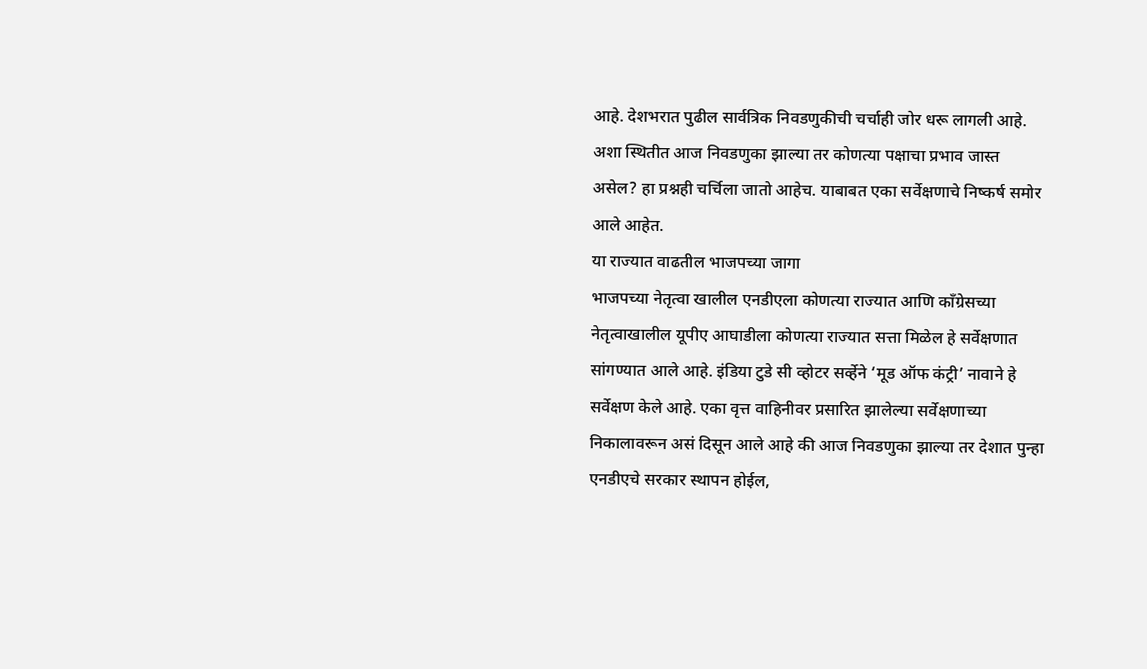आहे. देशभरात पुढील सार्वत्रिक निवडणुकीची चर्चाही जोर धरू लागली आहे. अशा स्थितीत आज निवडणुका झाल्या तर कोणत्या पक्षाचा प्रभाव जास्त असेल? हा प्रश्नही चर्चिला जातो आहेच. याबाबत एका सर्वेक्षणाचे निष्कर्ष समोर आले आहेत.
या राज्यात वाढतील भाजपच्या जागा
भाजपच्या नेतृत्वा खालील एनडीएला कोणत्या राज्यात आणि काँग्रेसच्या नेतृत्वाखालील यूपीए आघाडीला कोणत्या राज्यात सत्ता मिळेल हे सर्वेक्षणात सांगण्यात आले आहे. इंडिया टुडे सी व्होटर सर्व्हेने ‘मूड ऑफ कंट्री’ नावाने हे सर्वेक्षण केले आहे. एका वृत्त वाहिनीवर प्रसारित झालेल्या सर्वेक्षणाच्या निकालावरून असं दिसून आले आहे की आज निवडणुका झाल्या तर देशात पुन्हा एनडीएचे सरकार स्थापन होईल,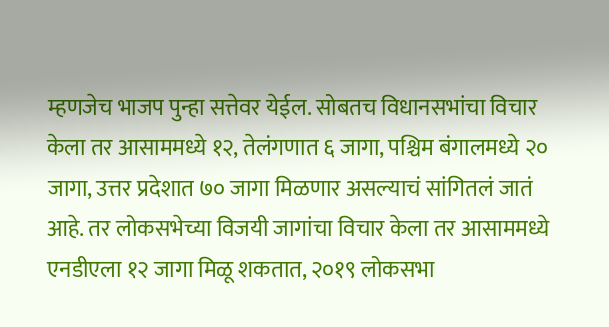म्हणजेच भाजप पुन्हा सत्तेवर येईल. सोबतच विधानसभांचा विचार केला तर आसाममध्ये १२, तेलंगणात ६ जागा, पश्चिम बंगालमध्ये २० जागा, उत्तर प्रदेशात ७० जागा मिळणार असल्याचं सांगितलं जातं आहे. तर लोकसभेच्या विजयी जागांचा विचार केला तर आसाममध्ये एनडीएला १२ जागा मिळू शकतात, २०१९ लोकसभा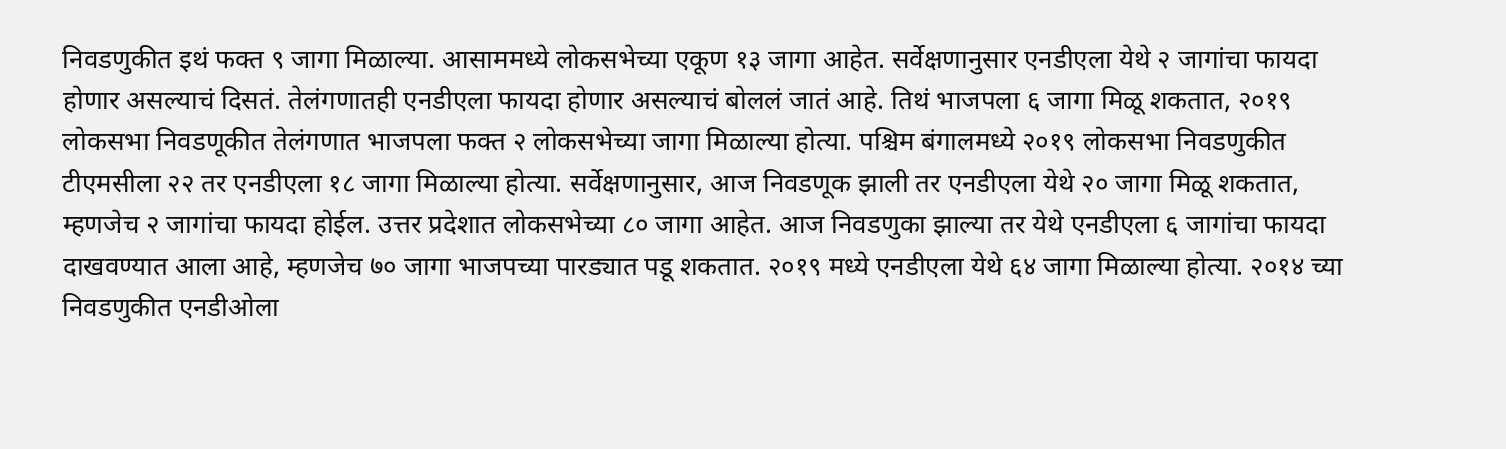निवडणुकीत इथं फक्त ९ जागा मिळाल्या. आसाममध्ये लोकसभेच्या एकूण १३ जागा आहेत. सर्वेक्षणानुसार एनडीएला येथे २ जागांचा फायदा होणार असल्याचं दिसतं. तेलंगणातही एनडीएला फायदा होणार असल्याचं बोललं जातं आहे. तिथं भाजपला ६ जागा मिळू शकतात, २०१९ लोकसभा निवडणूकीत तेलंगणात भाजपला फक्त २ लोकसभेच्या जागा मिळाल्या होत्या. पश्चिम बंगालमध्ये २०१९ लोकसभा निवडणुकीत टीएमसीला २२ तर एनडीएला १८ जागा मिळाल्या होत्या. सर्वेक्षणानुसार, आज निवडणूक झाली तर एनडीएला येथे २० जागा मिळू शकतात, म्हणजेच २ जागांचा फायदा होईल. उत्तर प्रदेशात लोकसभेच्या ८० जागा आहेत. आज निवडणुका झाल्या तर येथे एनडीएला ६ जागांचा फायदा दाखवण्यात आला आहे, म्हणजेच ७० जागा भाजपच्या पारड्यात पडू शकतात. २०१९ मध्ये एनडीएला येथे ६४ जागा मिळाल्या होत्या. २०१४ च्या निवडणुकीत एनडीओला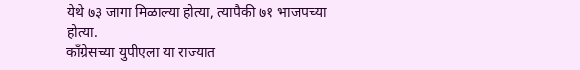येथे ७३ जागा मिळाल्या होत्या, त्यापैकी ७१ भाजपच्या होत्या.
कॉंग्रेसच्या युपीएला या राज्यात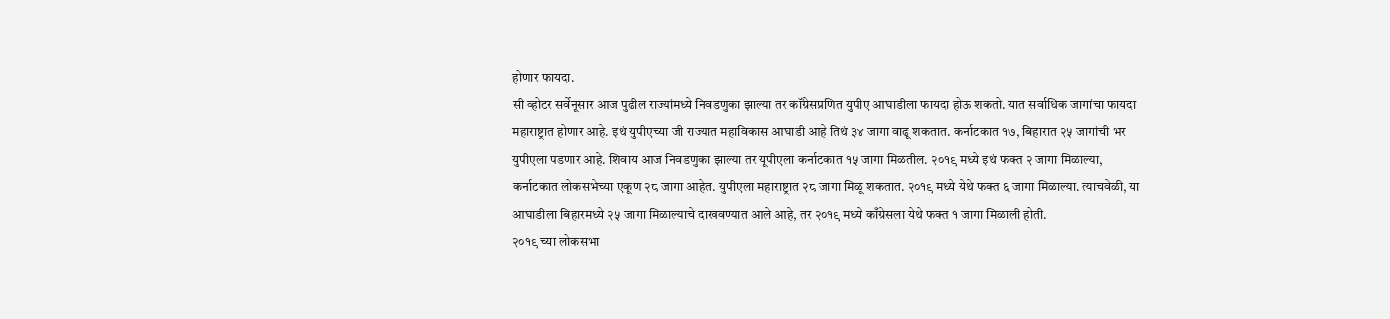होणार फायदा.
सी व्होटर सर्वेनूसार आज पुढील राज्यांमध्ये निवडणुका झाल्या तर कॉंग्रेसप्रणित युपीए आघाडीला फायदा होऊ शकतो. यात सर्वाधिक जागांचा फायदा महाराष्ट्रात होणार आहे. इथं युपीएच्या जी राज्यात महाविकास आघाडी आहे तिथं ३४ जागा वाढू शकतात. कर्नाटकात १७, बिहारात २५ जागांची भर युपीएला पडणार आहे. शिवाय आज निवडणुका झाल्या तर यूपीएला कर्नाटकात १५ जागा मिळतील. २०१९ मध्ये इथं फक्त २ जागा मिळाल्या, कर्नाटकात लोकसभेच्या एकूण २८ जागा आहेत. युपीएला महाराष्ट्रात २८ जागा मिळू शकतात. २०१९ मध्ये येथे फक्त ६ जागा मिळाल्या. त्याचवेळी, या आघाडीला बिहारमध्ये २५ जागा मिळाल्याचे दाखवण्यात आले आहे, तर २०१९ मध्ये काँग्रेसला येथे फक्त १ जागा मिळाली होती.
२०१९ च्या लोकसभा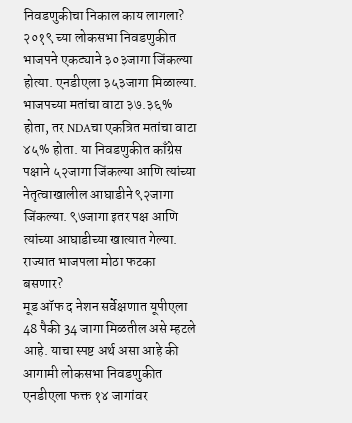निवडणुकीचा निकाल काय लागला?
२०१९ च्या लोकसभा निवडणुकीत भाजपने एकट्याने ३०३जागा जिंकल्या होत्या. एनडीएला ३५३जागा मिळाल्या. भाजपच्या मतांचा वाटा ३७.३६% होता, तर NDAचा एकत्रित मतांचा वाटा ४५% होता. या निवडणुकीत काँग्रेस पक्षाने ५२जागा जिंकल्या आणि त्यांच्या नेतृत्वाखालील आघाडीने ९२जागा जिंकल्या. ९७जागा इतर पक्ष आणि त्यांच्या आघाडीच्या खात्यात गेल्या.
राज्यात भाजपला मोठा फटका बसणार?
मूड ऑफ द नेशन सर्वेक्षणात यूपीएला 48 पैकी 34 जागा मिळतील असे म्हटले आहे. याचा स्पष्ट अर्थ असा आहे की आगामी लोकसभा निवडणुकीत एनडीएला फक्त १४ जागांवर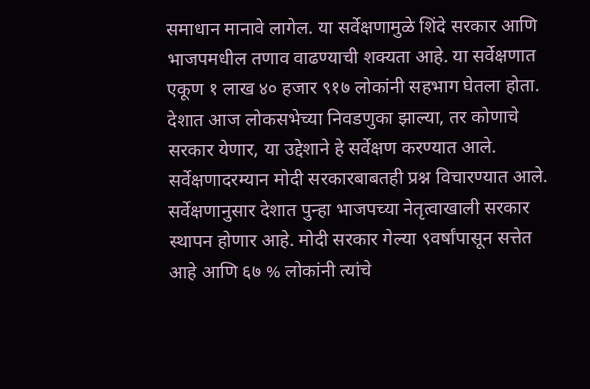समाधान मानावे लागेल. या सर्वेक्षणामुळे शिंदे सरकार आणि भाजपमधील तणाव वाढण्याची शक्यता आहे. या सर्वेक्षणात एकूण १ लाख ४० हजार ९१७ लोकांनी सहभाग घेतला होता. देशात आज लोकसभेच्या निवडणुका झाल्या, तर कोणाचे सरकार येणार, या उद्देशाने हे सर्वेक्षण करण्यात आले. सर्वेक्षणादरम्यान मोदी सरकारबाबतही प्रश्न विचारण्यात आले. सर्वेक्षणानुसार देशात पुन्हा भाजपच्या नेतृत्वाखाली सरकार स्थापन होणार आहे. मोदी सरकार गेल्या ९वर्षांपासून सत्तेत आहे आणि ६७ % लोकांनी त्यांचे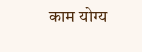काम योग्य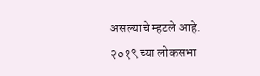असल्याचे म्हटले आहे. २०१९ च्या लोकसभा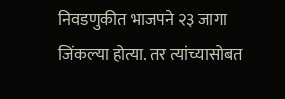निवडणुकीत भाजपने २३ जागा जिंकल्या होत्या. तर त्यांच्यासोबत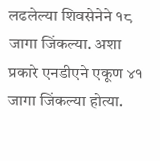लढलेल्या शिवसेनेने १८ जागा जिंकल्या. अशा प्रकारे एनडीएने एकूण ४१ जागा जिंकल्या होत्या.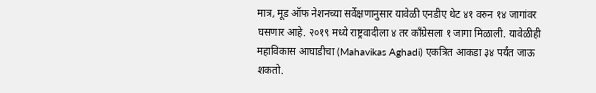मात्र, मूड ऑफ नेशनच्या सर्वेक्षणानुसार यावेळी एनडीए थेट ४१ वरुन १४ जागांवर घसणार आहे. २०१९ मध्ये राष्ट्रवादीला ४ तर काँग्रेसला १ जागा मिळाली. यावेळीही महाविकास आघाडीचा (Mahavikas Aghadi) एकत्रित आकडा ३४ पर्यंत जाऊ शकतो.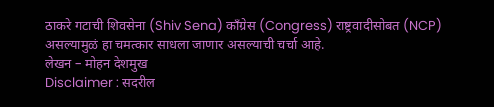ठाकरे गटाची शिवसेना (Shiv Sena) कॉंग्रेस (Congress) राष्ट्रवादीसोबत (NCP) असल्यामुळं हा चमत्कार साधला जाणार असल्याची चर्चा आहे.
लेखन – मोहन देशमुख
Disclaimer : सदरील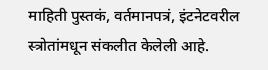माहिती पुस्तकं, वर्तमानपत्रं, इंटनेटवरील स्त्रोतांमधून संकलीत केलेली आहे.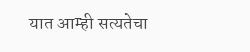यात आम्ही सत्यतेचा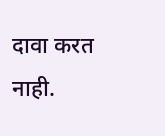दावा करत नाही.